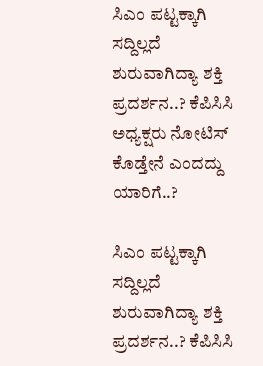ಸಿಎಂ ಪಟ್ಟಕ್ಕಾಗಿ ಸದ್ದಿಲ್ಲದೆ ಶುರುವಾಗಿದ್ಯಾ ಶಕ್ತಿ ಪ್ರದರ್ಶನ..? ಕೆಪಿಸಿಸಿ ಅಧ್ಯಕ್ಷರು ನೋಟಿಸ್ ಕೊಡ್ತೇನೆ ಎಂದದ್ದು ಯಾರಿಗೆ..?

ಸಿಎಂ ಪಟ್ಟಕ್ಕಾಗಿ ಸದ್ದಿಲ್ಲದೆ ಶುರುವಾಗಿದ್ಯಾ ಶಕ್ತಿ ಪ್ರದರ್ಶನ..? ಕೆಪಿಸಿಸಿ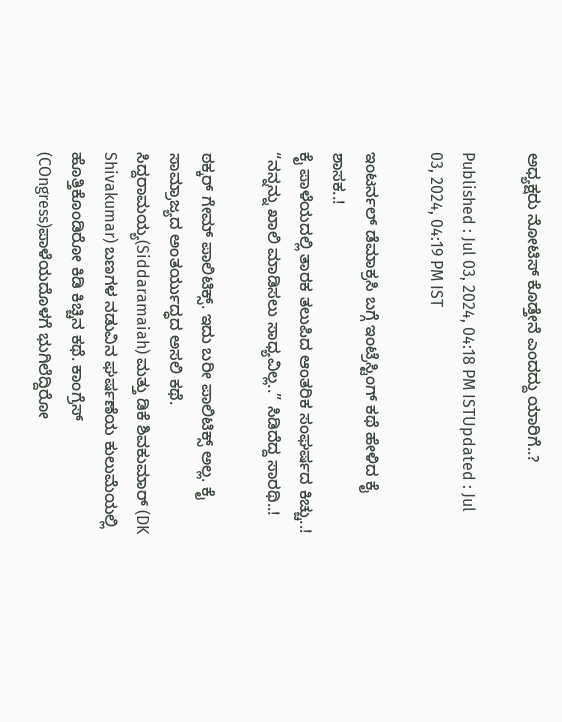ಅಧ್ಯಕ್ಷರು ನೋಟಿಸ್ ಕೊಡ್ತೇನೆ ಎಂದದ್ದು ಯಾರಿಗೆ..?

Published : Jul 03, 2024, 04:18 PM ISTUpdated : Jul 03, 2024, 04:19 PM IST

ಇಂಟರ್ನಲ್ ಡೆಮಾಕ್ರಸಿ ಬಗ್ಗೆ ಇಂಟ್ರೆಸ್ಟಿಂಗ್ ಕಥೆ ಹೇಳಿದ ಕೈ ಶಾಸಕ..!
ಕೈ ಪಾಳೆಯದಲ್ಲಿ ತಾರಕ ತಲುಪಿದ ಆಂತರಿಕ ಸಂಘರ್ಷದ ಕಿಚ್ಚು..!
“ನನ್ನನ್ನು ಖಾಲಿ ಮಾಡಿಸಲು ಸಾಧ್ಯವಿಲ್ಲ..” ಸಿಡಿದೆದ್ದ ಸಾರಥಿ..!

ಠಕ್ಕರ್ ಗೇಮ್ ಪಾಲಿಟಿಕ್ಸ್. ಇದು ಬರೀ ಪಾಲಿಟಿಕ್ಸ್ ಅಲ್ಲ. ಕೈ ಸಾಮ್ರಾಜ್ಯದ ಅಂತರ್ಯುದ್ಧದ ಅಸಲಿ ಕಥೆ.  ಸಿದ್ದರಾಮಯ್ಯ(Siddaramaiah) ಮತ್ತು ಡಿಕೆ ಶಿವಕುಮಾರ್ (DK Shivakumar) ಬಣಗಳ ನಡುವಿನ ಘರ್ಷಣೆಯ ಕುಲುಮೆಯಲ್ಲಿ ಹೊತ್ತಿಕೊಂಡಿರೋ ಕಿಡಿ ಕಿಚ್ಚಿನ ಕಥೆ. ಕಾಂಗ್ರೆಸ್ (COngress)ಪಾಳೆಯದೊಳಗೆ ಭುಗಿಲೆದ್ದಿರೋ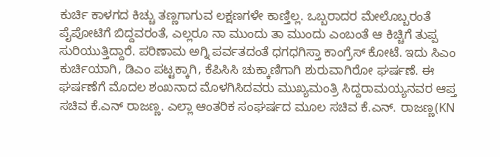ಕುರ್ಚಿ ಕಾಳಗದ ಕಿಚ್ಚು ತಣ್ಣಗಾಗುವ ಲಕ್ಷಣಗಳೇ ಕಾಣ್ತಿಲ್ಲ. ಒಬ್ಬರಾದರ ಮೇಲೊಬ್ಬರಂತೆ ಪೈಪೋಟಿಗೆ ಬಿದ್ದವರಂತೆ, ಎಲ್ಲರೂ ನಾ ಮುಂದು ತಾ ಮುಂದು ಎಂಬಂತೆ ಆ ಕಿಚ್ಚಿಗೆ ತುಪ್ಪ ಸುರಿಯುತ್ತಿದ್ದಾರೆ. ಪರಿಣಾಮ ಅಗ್ನಿ ಪರ್ವತದಂತೆ ಧಗಧಗಿಸ್ತಾ ಕಾಂಗ್ರೆಸ್ ಕೋಟೆ. ಇದು ಸಿಎಂ ಕುರ್ಚಿಯಾಗಿ, ಡಿಎಂ ಪಟ್ಟಕ್ಕಾಗಿ, ಕೆಪಿಸಿಸಿ ಚುಕ್ಕಾಣಿಗಾಗಿ ಶುರುವಾಗಿರೋ ಘರ್ಷಣೆ. ಈ ಘರ್ಷಣೆಗೆ ಮೊದಲ ಶಂಖನಾದ ಮೊಳಗಿಸಿದವರು ಮುಖ್ಯಮಂತ್ರಿ ಸಿದ್ದರಾಮಯ್ಯನವರ ಆಪ್ತ ಸಚಿವ ಕೆ.ಎನ್ ರಾಜಣ್ಣ. ಎಲ್ಲಾ ಆಂತರಿಕ ಸಂಘರ್ಷದ ಮೂಲ ಸಚಿವ ಕೆ.ಎನ್. ರಾಜಣ್ಣ(KN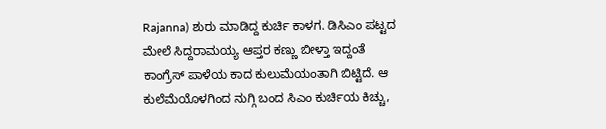Rajanna) ಶುರು ಮಾಡಿದ್ದ ಕುರ್ಚಿ ಕಾಳಗ. ಡಿಸಿಎಂ ಪಟ್ಟದ ಮೇಲೆ ಸಿದ್ದರಾಮಯ್ಯ ಆಪ್ತರ ಕಣ್ಣು ಬೀಳ್ತಾ ಇದ್ದಂತೆ ಕಾಂಗ್ರೆಸ್ ಪಾಳೆಯ ಕಾದ ಕುಲುಮೆಯಂತಾಗಿ ಬಿಟ್ಟಿದೆ. ಆ ಕುಲೆಮೆಯೊಳಗಿಂದ ನುಗ್ಗಿ ಬಂದ ಸಿಎಂ ಕುರ್ಚಿಯ ಕಿಚ್ಚು,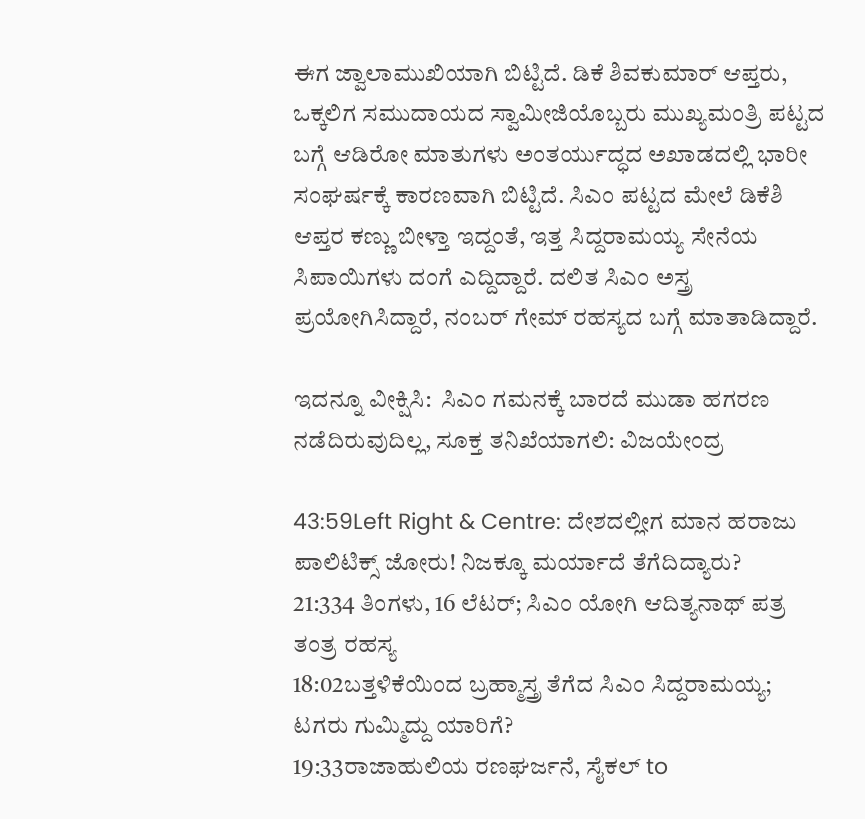ಈಗ ಜ್ವಾಲಾಮುಖಿಯಾಗಿ ಬಿಟ್ಟಿದೆ. ಡಿಕೆ ಶಿವಕುಮಾರ್ ಆಪ್ತರು, ಒಕ್ಕಲಿಗ ಸಮುದಾಯದ ಸ್ವಾಮೀಜಿಯೊಬ್ಬರು ಮುಖ್ಯಮಂತ್ರಿ ಪಟ್ಟದ ಬಗ್ಗೆ ಆಡಿರೋ ಮಾತುಗಳು ಅಂತರ್ಯುದ್ಧದ ಅಖಾಡದಲ್ಲಿ ಭಾರೀ ಸಂಘರ್ಷಕ್ಕೆ ಕಾರಣವಾಗಿ ಬಿಟ್ಟಿದೆ. ಸಿಎಂ ಪಟ್ಟದ ಮೇಲೆ ಡಿಕೆಶಿ ಆಪ್ತರ ಕಣ್ಣು ಬೀಳ್ತಾ ಇದ್ದಂತೆ, ಇತ್ತ ಸಿದ್ದರಾಮಯ್ಯ ಸೇನೆಯ ಸಿಪಾಯಿಗಳು ದಂಗೆ ಎದ್ದಿದ್ದಾರೆ. ದಲಿತ ಸಿಎಂ ಅಸ್ತ್ರ ಪ್ರಯೋಗಿಸಿದ್ದಾರೆ, ನಂಬರ್ ಗೇಮ್ ರಹಸ್ಯದ ಬಗ್ಗೆ ಮಾತಾಡಿದ್ದಾರೆ.

ಇದನ್ನೂ ವೀಕ್ಷಿಸಿ:  ಸಿಎಂ ಗಮನಕ್ಕೆ ಬಾರದೆ ಮುಡಾ ಹಗರಣ ನಡೆದಿರುವುದಿಲ್ಲ, ಸೂಕ್ತ ತನಿಖೆಯಾಗಲಿ: ವಿಜಯೇಂದ್ರ

43:59Left Right & Centre: ದೇಶದಲ್ಲೀಗ ಮಾನ ಹರಾಜು ಪಾಲಿಟಿಕ್ಸ್ ಜೋರು! ನಿಜಕ್ಕೂ ಮರ್ಯಾದೆ ತೆಗೆದಿದ್ಯಾರು?
21:334 ತಿಂಗಳು, 16 ಲೆಟರ್; ಸಿಎಂ ಯೋಗಿ ಆದಿತ್ಯನಾಥ್ ಪತ್ರ ತಂತ್ರ ರಹಸ್ಯ
18:02ಬತ್ತಳಿಕೆಯಿಂದ ಬ್ರಹ್ಮಾಸ್ತ್ರ ತೆಗೆದ ಸಿಎಂ ಸಿದ್ದರಾಮಯ್ಯ; ಟಗರು ಗುಮ್ಮಿದ್ದು ಯಾರಿಗೆ?
19:33ರಾಜಾಹುಲಿಯ ರಣಘರ್ಜನೆ, ಸೈಕಲ್ to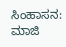ಸಿಂಹಾಸನ: ಮಾಜಿ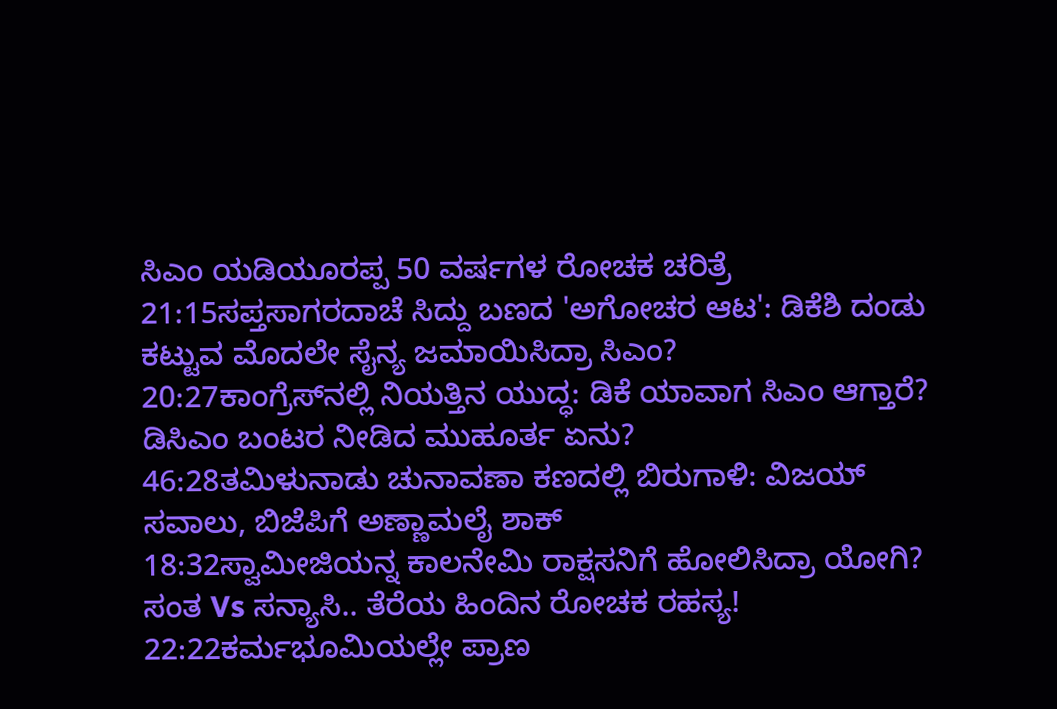ಸಿಎಂ ಯಡಿಯೂರಪ್ಪ 50 ವರ್ಷಗಳ ರೋಚಕ ಚರಿತ್ರೆ
21:15ಸಪ್ತಸಾಗರದಾಚೆ ಸಿದ್ದು ಬಣದ 'ಅಗೋಚರ ಆಟ': ಡಿಕೆಶಿ ದಂಡು ಕಟ್ಟುವ ಮೊದಲೇ ಸೈನ್ಯ ಜಮಾಯಿಸಿದ್ರಾ ಸಿಎಂ?
20:27ಕಾಂಗ್ರೆಸ್‌ನಲ್ಲಿ ನಿಯತ್ತಿನ ಯುದ್ಧ: ಡಿಕೆ ಯಾವಾಗ ಸಿಎಂ ಆಗ್ತಾರೆ? ಡಿಸಿಎಂ ಬಂಟರ ನೀಡಿದ ಮುಹೂರ್ತ ಏನು?
46:28ತಮಿಳುನಾಡು ಚುನಾವಣಾ ಕಣದಲ್ಲಿ ಬಿರುಗಾಳಿ: ವಿಜಯ್ ಸವಾಲು, ಬಿಜೆಪಿಗೆ ಅಣ್ಣಾಮಲೈ ಶಾಕ್
18:32ಸ್ವಾಮೀಜಿಯನ್ನ ಕಾಲನೇಮಿ ರಾಕ್ಷಸನಿಗೆ ಹೋಲಿಸಿದ್ರಾ ಯೋಗಿ? ಸಂತ Vs ಸನ್ಯಾಸಿ.. ತೆರೆಯ ಹಿಂದಿನ ರೋಚಕ ರಹಸ್ಯ!
22:22ಕರ್ಮಭೂಮಿಯಲ್ಲೇ ಪ್ರಾಣ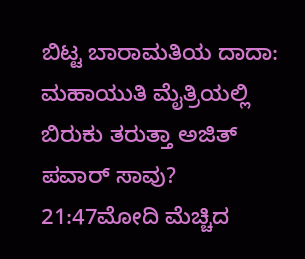ಬಿಟ್ಟ ಬಾರಾಮತಿಯ ದಾದಾ: ಮಹಾಯುತಿ ಮೈತ್ರಿಯಲ್ಲಿ ಬಿರುಕು ತರುತ್ತಾ ಅಜಿತ್ ಪವಾರ್ ಸಾವು?
21:47ಮೋದಿ ಮೆಚ್ಚಿದ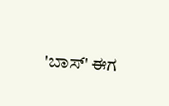'ಬಾಸ್' ಈಗ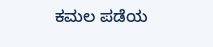ಕಮಲ ಪಡೆಯ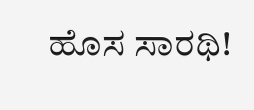ಹೊಸ ಸಾರಥಿ!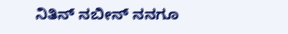ನಿತಿನ್ ನಬೀನ್ ನನಗೂ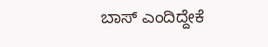ಬಾಸ್ ಎಂದಿದ್ದೇಕೆ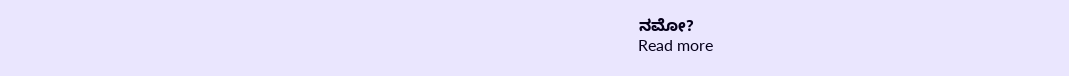ನಮೋ?
Read more